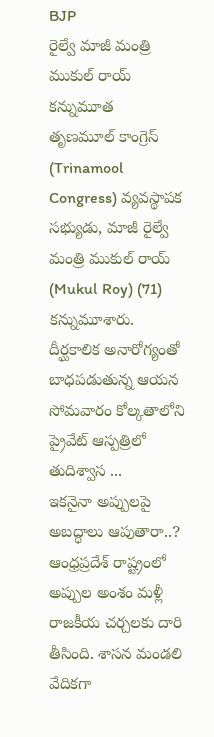BJP
రైల్వే మాజీ మంత్రి ముకుల్ రాయ్ కన్నుమూత
తృణమూల్ కాంగ్రెస్ (Trinamool Congress) వ్యవస్థాపక సభ్యుడు, మాజీ రైల్వే మంత్రి ముకుల్ రాయ్ (Mukul Roy) (71) కన్నుమూశారు. దీర్ఘకాలిక అనారోగ్యంతో బాధపడుతున్న ఆయన సోమవారం కోల్కతాలోని ప్రైవేట్ ఆస్పత్రిలో తుదిశ్వాస ...
ఇకనైనా అప్పులపై అబద్ధాలు ఆపుతారా..?
ఆంధ్రప్రదేశ్ రాష్ట్రంలో అప్పుల అంశం మళ్లీ రాజకీయ చర్చలకు దారి తీసింది. శాసన మండలి వేదికగా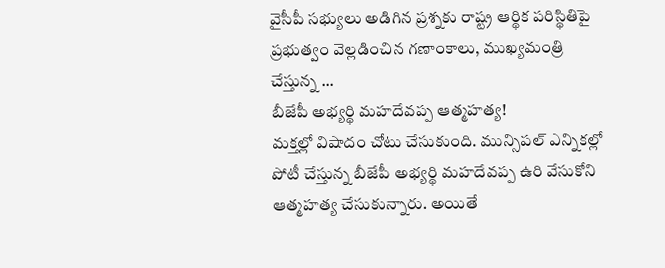వైసీపీ సభ్యులు అడిగిన ప్రశ్నకు రాష్ట్ర ఆర్థిక పరిస్థితిపై ప్రభుత్వం వెల్లడించిన గణాంకాలు, ముఖ్యమంత్రి చేస్తున్న ...
బీజేపీ అభ్యర్థి మహదేవప్ప ఆత్మహత్య!
మక్తల్లో విషాదం చోటు చేసుకుంది. మున్సిపల్ ఎన్నికల్లో పోటీ చేస్తున్న బీజేపీ అభ్యర్థి మహదేవప్ప ఉరి వేసుకోని ఆత్మహత్య చేసుకున్నారు. అయితే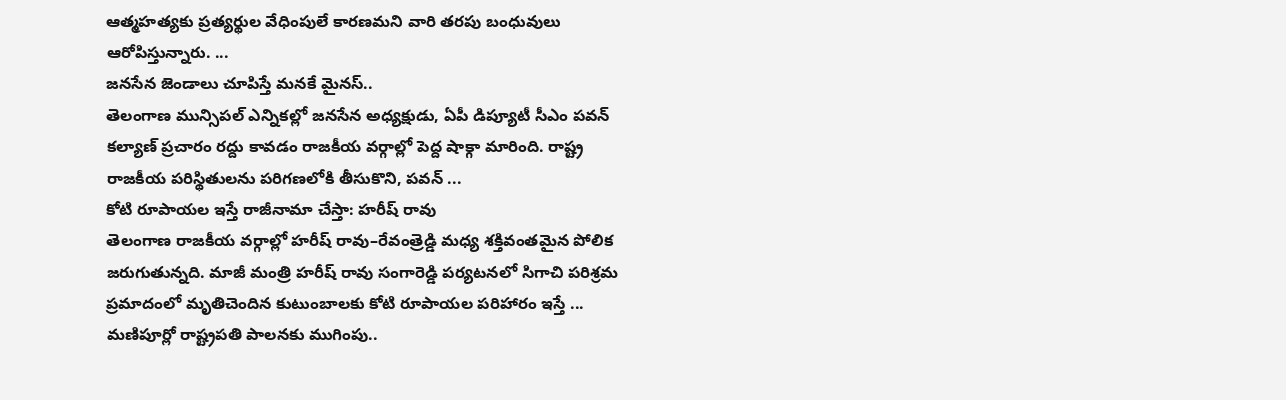ఆత్మహత్యకు ప్రత్యర్థుల వేధింపులే కారణమని వారి తరపు బంధువులు ఆరోపిస్తున్నారు. ...
జనసేన జెండాలు చూపిస్తే మనకే మైనస్..
తెలంగాణ మున్సిపల్ ఎన్నికల్లో జనసేన అధ్యక్షుడు, ఏపీ డిప్యూటీ సీఎం పవన్ కల్యాణ్ ప్రచారం రద్దు కావడం రాజకీయ వర్గాల్లో పెద్ద షాక్గా మారింది. రాష్ట్ర రాజకీయ పరిస్థితులను పరిగణలోకి తీసుకొని, పవన్ ...
కోటి రూపాయల ఇస్తే రాజీనామా చేస్తా: హరీష్ రావు
తెలంగాణ రాజకీయ వర్గాల్లో హరీష్ రావు–రేవంత్రెడ్డి మధ్య శక్తివంతమైన పోలిక జరుగుతున్నది. మాజీ మంత్రి హరీష్ రావు సంగారెడ్డి పర్యటనలో సిగాచి పరిశ్రమ ప్రమాదంలో మృతిచెందిన కుటుంబాలకు కోటి రూపాయల పరిహారం ఇస్తే ...
మణిపూర్లో రాష్ట్రపతి పాలనకు ముగింపు..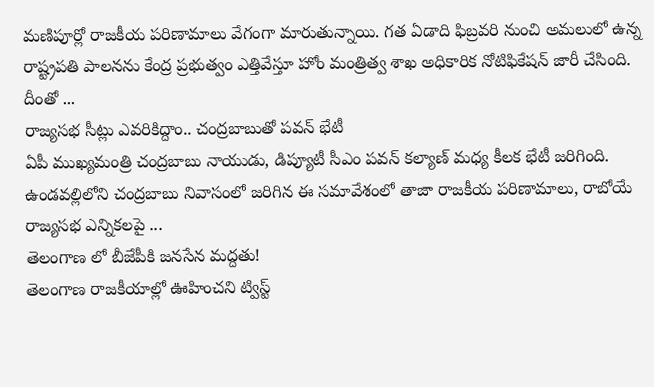మణిపూర్లో రాజకీయ పరిణామాలు వేగంగా మారుతున్నాయి. గత ఏడాది ఫిబ్రవరి నుంచి అమలులో ఉన్న రాష్ట్రపతి పాలనను కేంద్ర ప్రభుత్వం ఎత్తివేస్తూ హోం మంత్రిత్వ శాఖ అధికారిక నోటిఫికేషన్ జారీ చేసింది. దీంతో ...
రాజ్యసభ సీట్లు ఎవరికిద్దాం.. చంద్రబాబుతో పవన్ భేటీ
ఏపీ ముఖ్యమంత్రి చంద్రబాబు నాయుడు, డిప్యూటీ సీఎం పవన్ కల్యాణ్ మధ్య కీలక భేటీ జరిగింది. ఉండవల్లిలోని చంద్రబాబు నివాసంలో జరిగిన ఈ సమావేశంలో తాజా రాజకీయ పరిణామాలు, రాబోయే రాజ్యసభ ఎన్నికలపై ...
తెలంగాణ లో బీజేపీకి జనసేన మద్దతు!
తెలంగాణ రాజకీయాల్లో ఊహించని ట్విస్ట్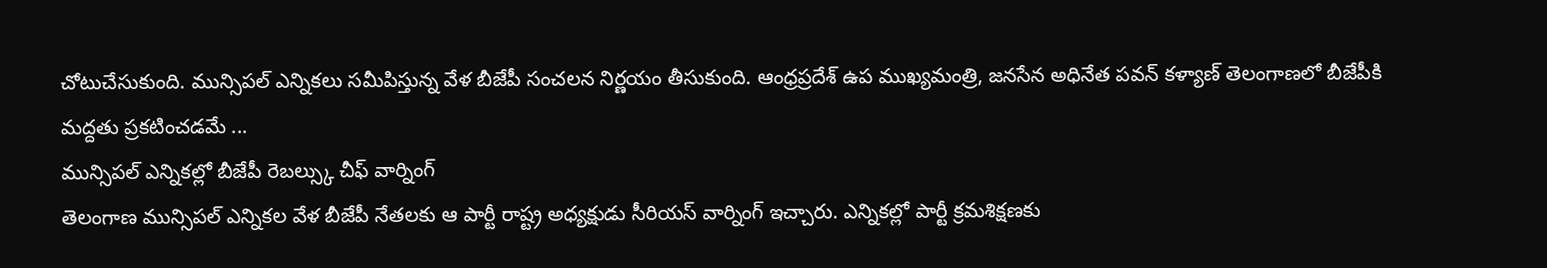చోటుచేసుకుంది. మున్సిపల్ ఎన్నికలు సమీపిస్తున్న వేళ బీజేపీ సంచలన నిర్ణయం తీసుకుంది. ఆంధ్రప్రదేశ్ ఉప ముఖ్యమంత్రి, జనసేన అధినేత పవన్ కళ్యాణ్ తెలంగాణలో బీజేపీకి మద్దతు ప్రకటించడమే ...
మున్సిపల్ ఎన్నికల్లో బీజేపీ రెబల్స్కు చీఫ్ వార్నింగ్
తెలంగాణ మున్సిపల్ ఎన్నికల వేళ బీజేపీ నేతలకు ఆ పార్టీ రాష్ట్ర అధ్యక్షుడు సీరియస్ వార్నింగ్ ఇచ్చారు. ఎన్నికల్లో పార్టీ క్రమశిక్షణకు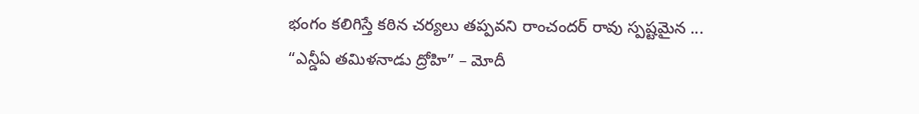భంగం కలిగిస్తే కఠిన చర్యలు తప్పవని రాంచందర్ రావు స్పష్టమైన ...
“ఎన్డీఏ తమిళనాడు ద్రోహి” – మోదీ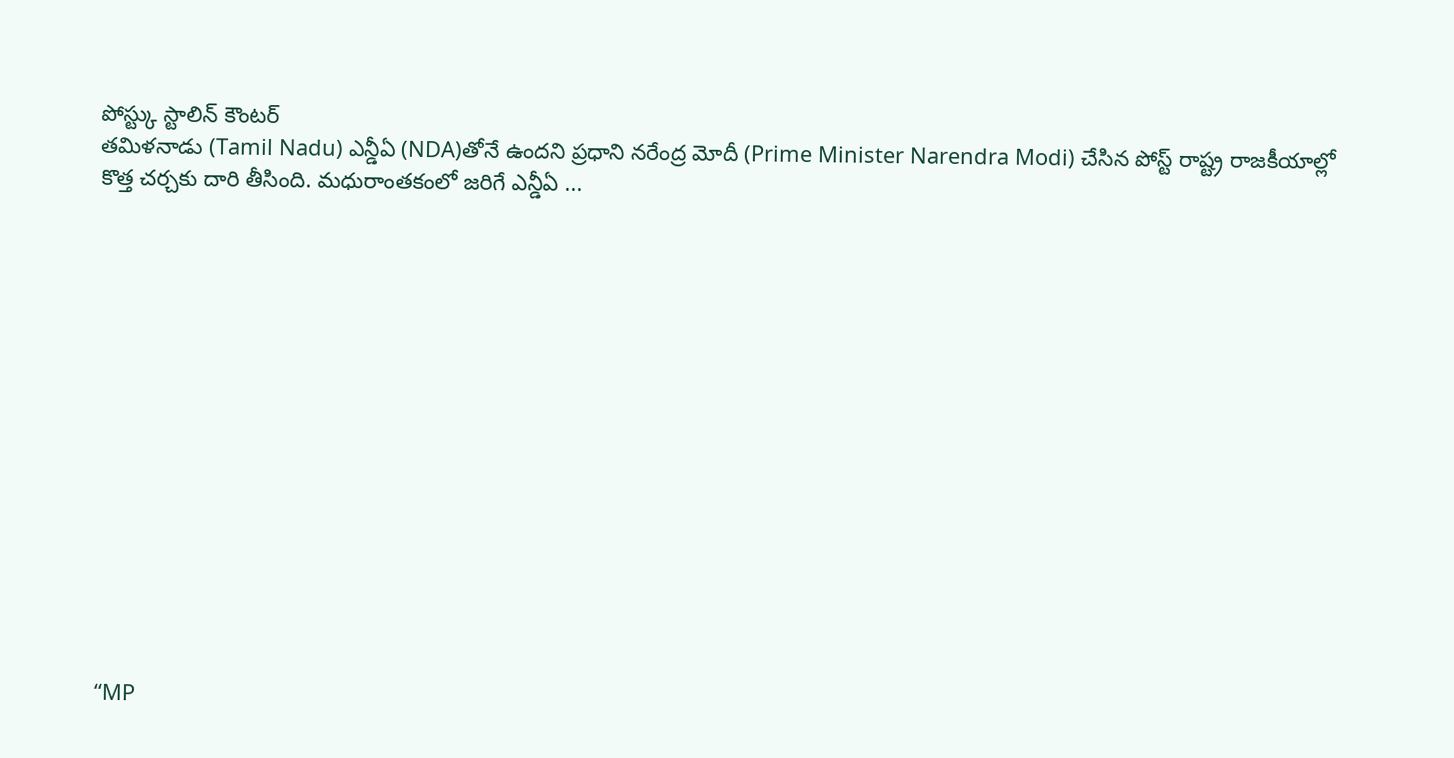పోస్ట్కు స్టాలిన్ కౌంటర్
తమిళనాడు (Tamil Nadu) ఎన్డీఏ (NDA)తోనే ఉందని ప్రధాని నరేంద్ర మోదీ (Prime Minister Narendra Modi) చేసిన పోస్ట్ రాష్ట్ర రాజకీయాల్లో కొత్త చర్చకు దారి తీసింది. మధురాంతకంలో జరిగే ఎన్డీఏ ...















“MP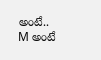అంటే.. M అంటే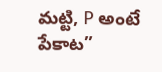మట్టి, P అంటే పేకాట”